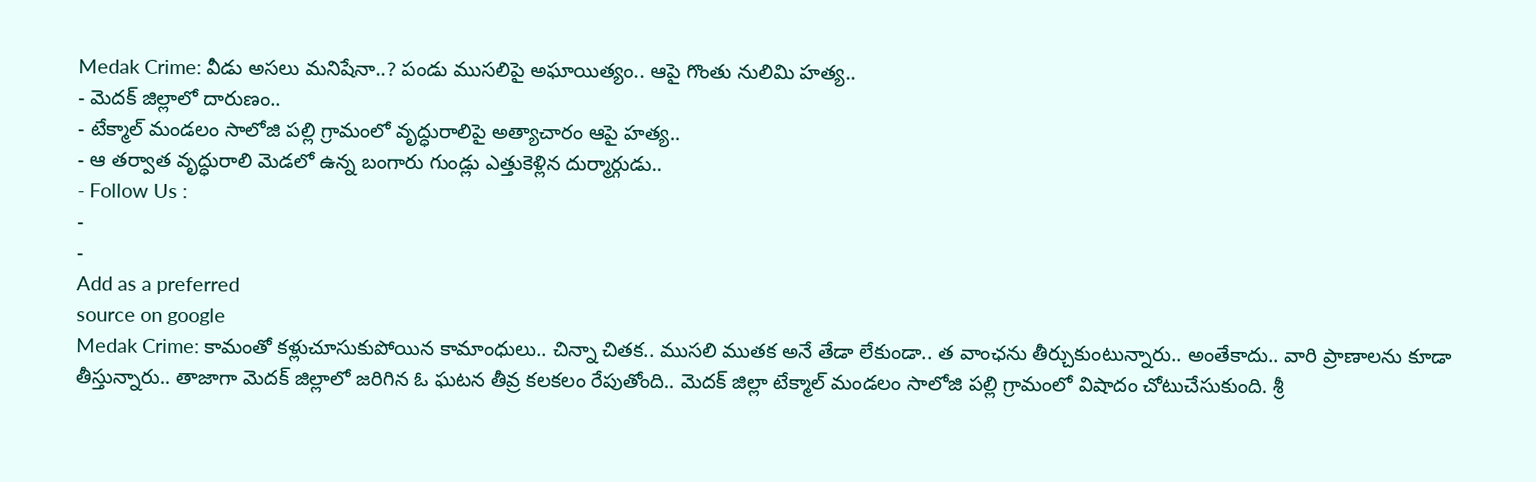Medak Crime: వీడు అసలు మనిషేనా..? పండు ముసలిపై అఘాయిత్యం.. ఆపై గొంతు నులిమి హత్య..
- మెదక్ జిల్లాలో దారుణం..
- టేక్మాల్ మండలం సాలోజి పల్లి గ్రామంలో వృద్ధురాలిపై అత్యాచారం ఆపై హత్య..
- ఆ తర్వాత వృద్ధురాలి మెడలో ఉన్న బంగారు గుండ్లు ఎత్తుకెళ్లిన దుర్మార్గుడు..
- Follow Us :
-
-
Add as a preferred
source on google
Medak Crime: కామంతో కళ్లుచూసుకుపోయిన కామాంధులు.. చిన్నా చితక.. ముసలి ముతక అనే తేడా లేకుండా.. త వాంఛను తీర్చుకుంటున్నారు.. అంతేకాదు.. వారి ప్రాణాలను కూడా తీస్తున్నారు.. తాజాగా మెదక్ జిల్లాలో జరిగిన ఓ ఘటన తీవ్ర కలకలం రేపుతోంది.. మెదక్ జిల్లా టేక్మాల్ మండలం సాలోజి పల్లి గ్రామంలో విషాదం చోటుచేసుకుంది. శ్రీ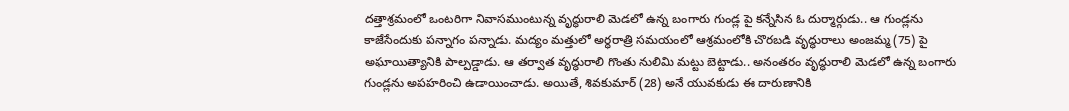దత్తాశ్రమంలో ఒంటరిగా నివాసముంటున్న వృద్ధురాలి మెడలో ఉన్న బంగారు గుండ్ల పై కన్నేసిన ఓ దుర్మార్గుడు.. ఆ గుండ్లను కాజేసేందుకు పన్నాగం పన్నాడు. మద్యం మత్తులో అర్ధరాత్రి సమయంలో ఆశ్రమంలోకి చొరబడి వృద్ధురాలు అంజమ్మ (75) పై అఘాయిత్యానికి పాల్పడ్డాడు. ఆ తర్వాత వృద్ధురాలి గొంతు నులిమి మట్టు బెట్టాడు.. అనంతరం వృద్ధురాలి మెడలో ఉన్న బంగారు గుండ్లను అపహరించి ఉడాయించాడు. అయితే, శివకుమార్ (28) అనే యువకుడు ఈ దారుణానికి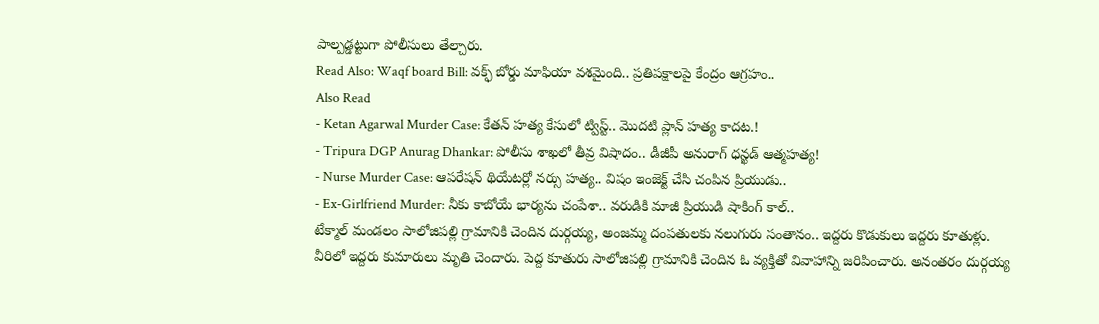పాల్పడ్డట్టుగా పోలీసులు తేల్చారు.
Read Also: Waqf board Bill: వక్ఫ్ బోర్డు మాఫియా వశమైంది.. ప్రతిపక్షాలపై కేంద్రం ఆగ్రహం..
Also Read
- Ketan Agarwal Murder Case: కేతన్ హత్య కేసులో ట్విస్ట్.. మొదటి ప్లాన్ హత్య కాదట.!
- Tripura DGP Anurag Dhankar: పోలీసు శాఖలో తీవ్ర విషాదం.. డీజీపీ అనురాగ్ ధన్ఖడ్ ఆత్మహత్య!
- Nurse Murder Case: ఆపరేషన్ థియేటర్లో నర్సు హత్య.. విషం ఇంజెక్ట్ చేసి చంపిన ప్రియుడు..
- Ex-Girlfriend Murder: నీకు కాబోయే భార్యను చంపేశా.. వరుడికి మాజీ ప్రియుడి షాకింగ్ కాల్..
టేక్మాల్ మండలం సాలోజిపల్లి గ్రామానికి చెందిన దుర్గయ్య, అంజమ్మ దంపతులకు నలుగురు సంతానం.. ఇద్దరు కొడుకులు ఇద్దరు కూతుళ్లు. వీరిలో ఇద్దరు కుమారులు మృతి చెందారు. పెద్ద కూతురు సాలోజిపల్లి గ్రామానికి చెందిన ఓ వ్యక్తితో వివాహాన్ని జరిపించారు. అనంతరం దుర్గయ్య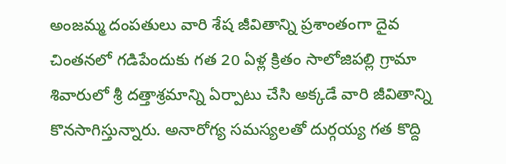అంజమ్మ దంపతులు వారి శేష జీవితాన్ని ప్రశాంతంగా దైవ చింతనలో గడిపేందుకు గత 20 ఏళ్ల క్రితం సాలోజిపల్లి గ్రామా శివారులో శ్రీ దత్తాశ్రమాన్ని ఏర్పాటు చేసి అక్కడే వారి జీవితాన్ని కొనసాగిస్తున్నారు. అనారోగ్య సమస్యలతో దుర్గయ్య గత కొద్ది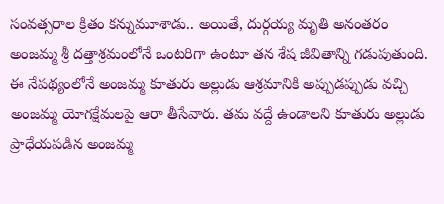సంవత్సరాల క్రితం కన్నుమూశాడు.. అయితే, దుర్గయ్య మృతి అనంతరం అంజమ్మ శ్రీ దత్తాశ్రమంలోనే ఒంటరిగా ఉంటూ తన శేష జీవితాన్ని గడుపుతుంది. ఈ నేపథ్యంలోనే అంజమ్మ కూతురు అల్లుడు ఆశ్రమానికి అప్పుడప్పుడు వచ్చి అంజమ్మ యోగక్షేమలపై ఆరా తీసేవారు. తమ వద్దే ఉండాలని కూతురు అల్లుడు ప్రాధేయపడిన అంజమ్మ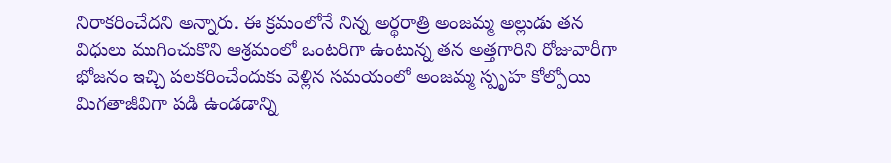నిరాకరించేదని అన్నారు. ఈ క్రమంలోనే నిన్న అర్థరాత్రి అంజమ్మ అల్లుడు తన విధులు ముగించుకొని ఆశ్రమంలో ఒంటరిగా ఉంటున్న తన అత్తగారిని రోజువారీగా భోజనం ఇచ్చి పలకరించేందుకు వెళ్లిన సమయంలో అంజమ్మ స్పృహ కోల్పోయి మిగతాజీవిగా పడి ఉండడాన్ని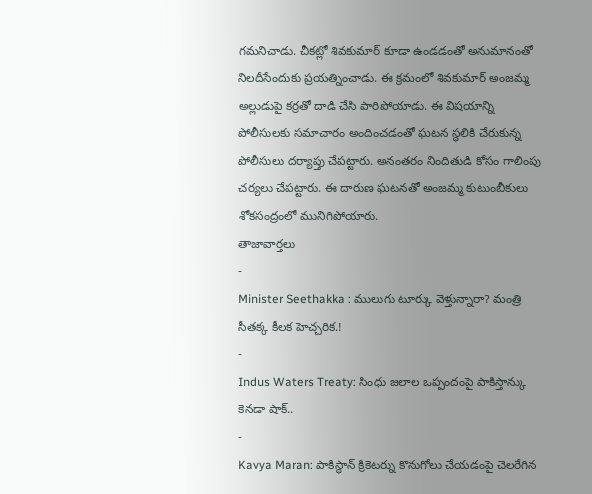గమనిచాడు. చీకట్లో శివకుమార్ కూడా ఉండడంతో అనుమానంతో నిలదీసేందుకు ప్రయత్నించాడు. ఈ క్రమంలో శివకుమార్ అంజమ్మ అల్లుడుపై కర్రతో దాడి చేసి పారిపోయాడు. ఈ విషయాన్ని పోలీసులకు సమాచారం అందించడంతో ఘటన స్థలికి చేరుకున్న పోలీసులు దర్యాప్తు చేపట్టారు. అనంతరం నిందితుడి కోసం గాలింపు చర్యలు చేపట్టారు. ఈ దారుణ ఘటనతో అంజమ్మ కుటుంబీకులు శోకసంద్రంలో మునిగిపోయారు.
తాజావార్తలు
-
Minister Seethakka : ములుగు టూర్కు వెళ్తున్నారా? మంత్రి సీతక్క కీలక హెచ్చరిక.!
-
Indus Waters Treaty: సింధు జలాల ఒప్పందంపై పాకిస్తాన్కు కెనడా షాక్..
-
Kavya Maran: పాకిస్థాన్ క్రికెటర్ను కొనుగోలు చేయడంపై చెలరేగిన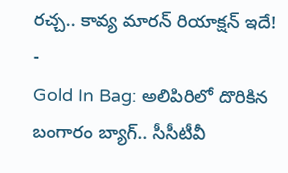రచ్చ.. కావ్య మారన్ రియాక్షన్ ఇదే!
-
Gold In Bag: అలిపిరిలో దొరికిన బంగారం బ్యాగ్.. సీసీటీవీ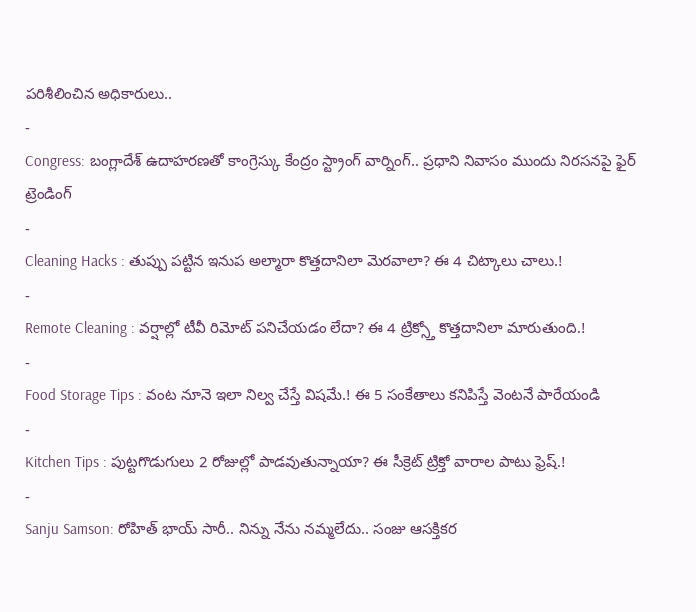పరిశీలించిన అధికారులు..
-
Congress: బంగ్లాదేశ్ ఉదాహరణతో కాంగ్రెస్కు కేంద్రం స్ట్రాంగ్ వార్నింగ్.. ప్రధాని నివాసం ముందు నిరసనపై ఫైర్
ట్రెండింగ్
-
Cleaning Hacks : తుప్పు పట్టిన ఇనుప అల్మారా కొత్తదానిలా మెరవాలా? ఈ 4 చిట్కాలు చాలు.!
-
Remote Cleaning : వర్షాల్లో టీవీ రిమోట్ పనిచేయడం లేదా? ఈ 4 ట్రిక్స్తో కొత్తదానిలా మారుతుంది.!
-
Food Storage Tips : వంట నూనె ఇలా నిల్వ చేస్తే విషమే.! ఈ 5 సంకేతాలు కనిపిస్తే వెంటనే పారేయండి
-
Kitchen Tips : పుట్టగొడుగులు 2 రోజుల్లో పాడవుతున్నాయా? ఈ సీక్రెట్ ట్రిక్తో వారాల పాటు ఫ్రెష్.!
-
Sanju Samson: రోహిత్ భాయ్ సారీ.. నిన్ను నేను నమ్మలేదు.. సంజు ఆసక్తికర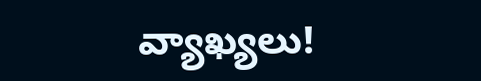వ్యాఖ్యలు!